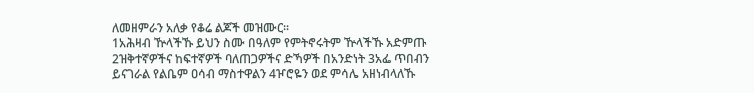ለመዘምራን አለቃ የቆሬ ልጆች መዝሙር።
1አሕዛብ ዅላችኹ ይህን ስሙ በዓለም የምትኖሩትም ዅላችኹ አድምጡ 2ዝቅተኛዎችና ከፍተኛዎች ባለጠጋዎችና ድኻዎች በአንድነት 3አፌ ጥበብን ይናገራል የልቤም ዐሳብ ማስተዋልን 4ዦሮዬን ወደ ምሳሌ አዘነብላለኹ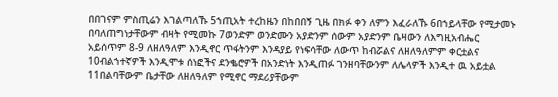በበገናም ምስጢሬን እገልጣለኹ 5ኀጢአት ተረከዜን በከበበኝ ጊዜ በክፉ ቀን ለምን እፈራለኹ 6በኀይላቸው የሚታመኑ በባለጠግነታቸውም ብዛት የሚመኩ 7ወንድም ወንድሙን አያድንም ሰውም አያድንም ቤዛውን ለእግዚአብሔር አይሰጥም 8-9 ለዘለዓለም እንዲኖር ጥፋትንም እንዳያይ የነፍሳቸው ለውጥ ከብሯልና ለዘለዓለምም ቀርቷልና 10ብልኀተኛዎች እንዲሞቱ ሰነፎችና ደንቈሮዎች በአንድነት እንዲጠፉ ገንዘባቸውንም ለሌላዎች እንዲተ ዉ አይቷል 11በልባቸውም ቤታቸው ለዘለዓለም የሚኖር ማደሪያቸውም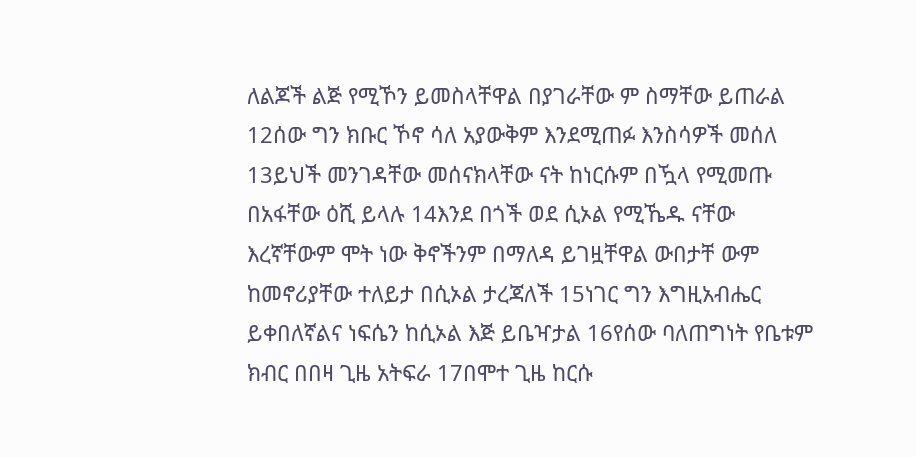ለልጆች ልጅ የሚኾን ይመስላቸዋል በያገራቸው ም ስማቸው ይጠራል 12ሰው ግን ክቡር ኾኖ ሳለ አያውቅም እንደሚጠፉ እንስሳዎች መሰለ 13ይህች መንገዳቸው መሰናክላቸው ናት ከነርሱም በዃላ የሚመጡ በአፋቸው ዕሺ ይላሉ 14እንደ በጎች ወደ ሲኦል የሚኼዱ ናቸው እረኛቸውም ሞት ነው ቅኖችንም በማለዳ ይገዟቸዋል ውበታቸ ውም ከመኖሪያቸው ተለይታ በሲኦል ታረጃለች 15ነገር ግን እግዚአብሔር ይቀበለኛልና ነፍሴን ከሲኦል እጅ ይቤዣታል 16የሰው ባለጠግነት የቤቱም ክብር በበዛ ጊዜ አትፍራ 17በሞተ ጊዜ ከርሱ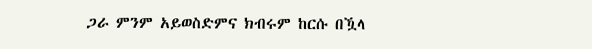ጋራ ምንም አይወስድምና ክብሩም ከርሱ በዃላ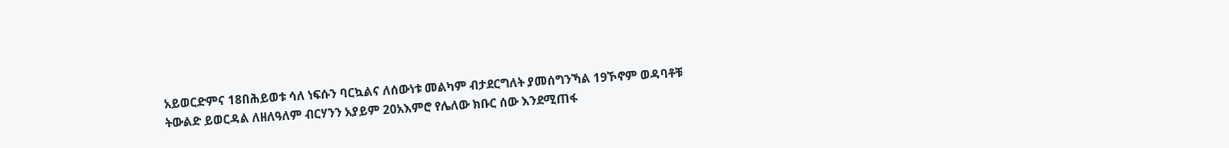አይወርድምና 18በሕይወቱ ሳለ ነፍሱን ባርኳልና ለሰውነቱ መልካም ብታደርግለት ያመሰግንኻል 19ኾኖም ወዳባቶቹ ትውልድ ይወርዳል ለዘለዓለም ብርሃንን አያይም 20አእምሮ የሌለው ክቡር ሰው እንደሚጠፋ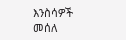እንስሳዎች መሰለ